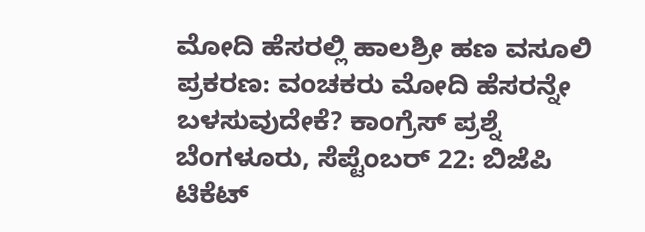ಮೋದಿ ಹೆಸರಲ್ಲಿ ಹಾಲಶ್ರೀ ಹಣ ವಸೂಲಿ ಪ್ರಕರಣ: ವಂಚಕರು ಮೋದಿ ಹೆಸರನ್ನೇ ಬಳಸುವುದೇಕೆ? ಕಾಂಗ್ರೆಸ್ ಪ್ರಶ್ನೆ
ಬೆಂಗಳೂರು, ಸೆಪ್ಟೆಂಬರ್ 22: ಬಿಜೆಪಿ ಟಿಕೆಟ್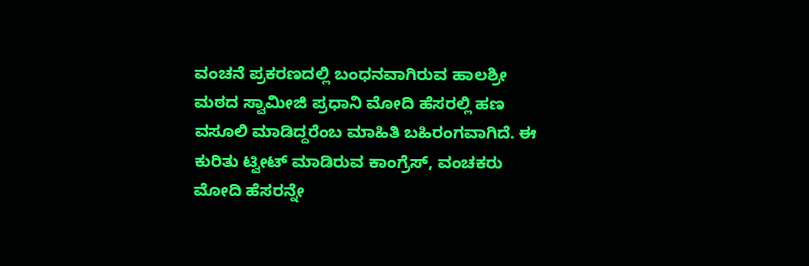ವಂಚನೆ ಪ್ರಕರಣದಲ್ಲಿ ಬಂಧನವಾಗಿರುವ ಹಾಲಶ್ರೀ ಮಠದ ಸ್ವಾಮೀಜಿ ಪ್ರಧಾನಿ ಮೋದಿ ಹೆಸರಲ್ಲಿ ಹಣ ವಸೂಲಿ ಮಾಡಿದ್ದರೆಂಬ ಮಾಹಿತಿ ಬಹಿರಂಗವಾಗಿದೆ. ಈ ಕುರಿತು ಟ್ವೀಟ್ ಮಾಡಿರುವ ಕಾಂಗ್ರೆಸ್, ವಂಚಕರು ಮೋದಿ ಹೆಸರನ್ನೇ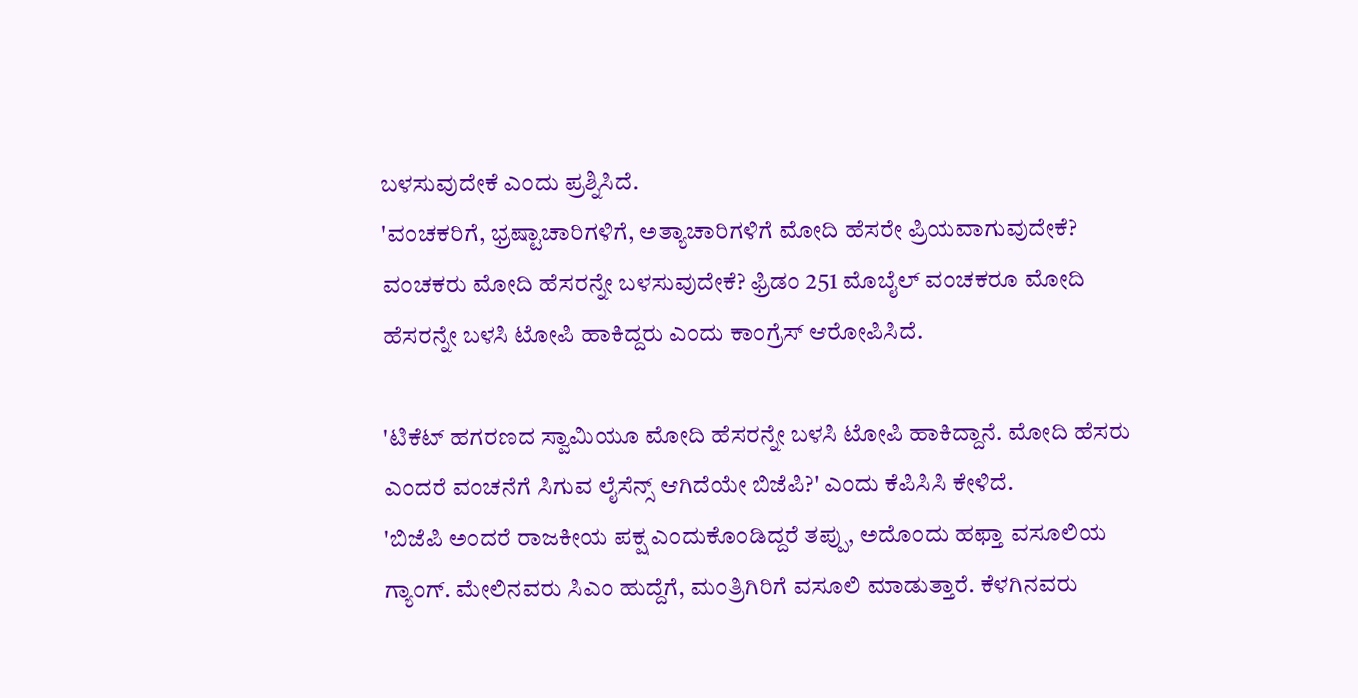ಬಳಸುವುದೇಕೆ ಎಂದು ಪ್ರಶ್ನಿಸಿದೆ.
'ವಂಚಕರಿಗೆ, ಭ್ರಷ್ಟಾಚಾರಿಗಳಿಗೆ, ಅತ್ಯಾಚಾರಿಗಳಿಗೆ ಮೋದಿ ಹೆಸರೇ ಪ್ರಿಯವಾಗುವುದೇಕೆ? ವಂಚಕರು ಮೋದಿ ಹೆಸರನ್ನೇ ಬಳಸುವುದೇಕೆ? ಫ್ರಿಡಂ 251 ಮೊಬೈಲ್ ವಂಚಕರೂ ಮೋದಿ ಹೆಸರನ್ನೇ ಬಳಸಿ ಟೋಪಿ ಹಾಕಿದ್ದರು ಎಂದು ಕಾಂಗ್ರೆಸ್ ಆರೋಪಿಸಿದೆ.

'ಟಿಕೆಟ್ ಹಗರಣದ ಸ್ವಾಮಿಯೂ ಮೋದಿ ಹೆಸರನ್ನೇ ಬಳಸಿ ಟೋಪಿ ಹಾಕಿದ್ದಾನೆ. ಮೋದಿ ಹೆಸರು ಎಂದರೆ ವಂಚನೆಗೆ ಸಿಗುವ ಲೈಸೆನ್ಸ್ ಆಗಿದೆಯೇ ಬಿಜೆಪಿ?' ಎಂದು ಕೆಪಿಸಿಸಿ ಕೇಳಿದೆ.
'ಬಿಜೆಪಿ ಅಂದರೆ ರಾಜಕೀಯ ಪಕ್ಷ ಎಂದುಕೊಂಡಿದ್ದರೆ ತಪ್ಪು, ಅದೊಂದು ಹಫ್ತಾ ವಸೂಲಿಯ ಗ್ಯಾಂಗ್. ಮೇಲಿನವರು ಸಿಎಂ ಹುದ್ದೆಗೆ, ಮಂತ್ರಿಗಿರಿಗೆ ವಸೂಲಿ ಮಾಡುತ್ತಾರೆ. ಕೆಳಗಿನವರು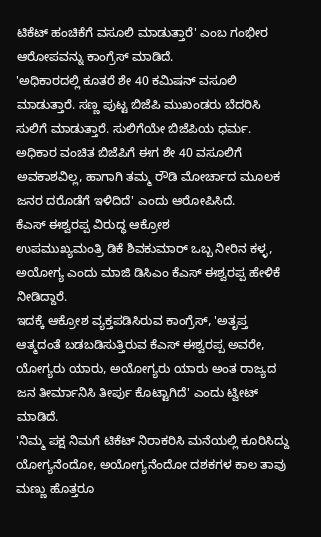ಟಿಕೆಟ್ ಹಂಚಿಕೆಗೆ ವಸೂಲಿ ಮಾಡುತ್ತಾರೆ' ಎಂಬ ಗಂಭೀರ ಆರೋಪವನ್ನು ಕಾಂಗ್ರೆಸ್ ಮಾಡಿದೆ.
'ಅಧಿಕಾರದಲ್ಲಿ ಕೂತರೆ ಶೇ 40 ಕಮಿಷನ್ ವಸೂಲಿ ಮಾಡುತ್ತಾರೆ. ಸಣ್ಣ ಪುಟ್ಟ ಬಿಜೆಪಿ ಮುಖಂಡರು ಬೆದರಿಸಿ ಸುಲಿಗೆ ಮಾಡುತ್ತಾರೆ. ಸುಲಿಗೆಯೇ ಬಿಜೆಪಿಯ ಧರ್ಮ. ಅಧಿಕಾರ ವಂಚಿತ ಬಿಜೆಪಿಗೆ ಈಗ ಶೇ 40 ವಸೂಲಿಗೆ ಅವಕಾಶವಿಲ್ಲ, ಹಾಗಾಗಿ ತಮ್ಮ ರೌಡಿ ಮೋರ್ಚಾದ ಮೂಲಕ ಜನರ ದರೊಡೆಗೆ ಇಳಿದಿದೆ' ಎಂದು ಆರೋಪಿಸಿದೆ.
ಕೆಎಸ್ ಈಶ್ವರಪ್ಪ ವಿರುದ್ಧ ಆಕ್ರೋಶ
ಉಪಮುಖ್ಯಮಂತ್ರಿ ಡಿಕೆ ಶಿವಕುಮಾರ್ ಒಬ್ಬ ನೀರಿನ ಕಳ್ಳ, ಅಯೋಗ್ಯ ಎಂದು ಮಾಜಿ ಡಿಸಿಎಂ ಕೆಎಸ್ ಈಶ್ವರಪ್ಪ ಹೇಳಿಕೆ ನೀಡಿದ್ದಾರೆ.
ಇದಕ್ಕೆ ಆಕ್ರೋಶ ವ್ಯಕ್ತಪಡಿಸಿರುವ ಕಾಂಗ್ರೆಸ್, 'ಅತೃಪ್ತ ಆತ್ಮದಂತೆ ಬಡಬಡಿಸುತ್ತಿರುವ ಕೆಎಸ್ ಈಶ್ವರಪ್ಪ ಅವರೇ, ಯೋಗ್ಯರು ಯಾರು, ಅಯೋಗ್ಯರು ಯಾರು ಅಂತ ರಾಜ್ಯದ ಜನ ತೀರ್ಮಾನಿಸಿ ತೀರ್ಪು ಕೊಟ್ಟಾಗಿದೆ' ಎಂದು ಟ್ವೀಟ್ ಮಾಡಿದೆ.
'ನಿಮ್ಮ ಪಕ್ಷ ನಿಮಗೆ ಟಿಕೆಟ್ ನಿರಾಕರಿಸಿ ಮನೆಯಲ್ಲಿ ಕೂರಿಸಿದ್ದು ಯೋಗ್ಯನೆಂದೋ, ಅಯೋಗ್ಯನೆಂದೋ ದಶಕಗಳ ಕಾಲ ತಾವು ಮಣ್ಣು ಹೊತ್ತರೂ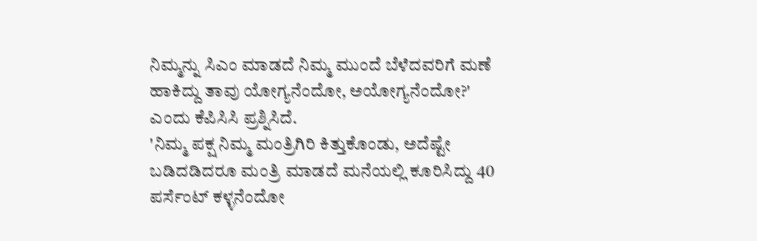ನಿಮ್ಮನ್ನು ಸಿಎಂ ಮಾಡದೆ ನಿಮ್ಮ ಮುಂದೆ ಬೆಳೆದವರಿಗೆ ಮಣೆ ಹಾಕಿದ್ದು ತಾವು ಯೋಗ್ಯನೆಂದೋ, ಅಯೋಗ್ಯನೆಂದೋ?' ಎಂದು ಕೆಪಿಸಿಸಿ ಪ್ರಶ್ನಿಸಿದೆ.
'ನಿಮ್ಮ ಪಕ್ಷ ನಿಮ್ಮ ಮಂತ್ರಿಗಿರಿ ಕಿತ್ತುಕೊಂಡು, ಅದೆಷ್ಟೇ ಬಡಿದಡಿದರೂ ಮಂತ್ರಿ ಮಾಡದೆ ಮನೆಯಲ್ಲಿ ಕೂರಿಸಿದ್ದು 40 ಪರ್ಸೆಂಟ್ ಕಳ್ಳನೆಂದೋ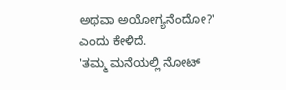ಅಥವಾ ಅಯೋಗ್ಯನೆಂದೋ?' ಎಂದು ಕೇಳಿದೆ.
'ತಮ್ಮ ಮನೆಯಲ್ಲಿ ನೋಟ್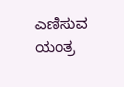ಎಣಿಸುವ ಯಂತ್ರ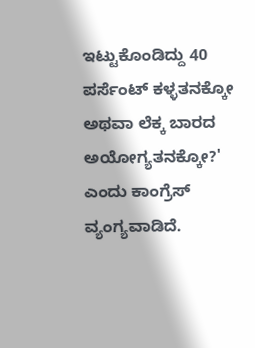ಇಟ್ಟುಕೊಂಡಿದ್ದು 40 ಪರ್ಸೆಂಟ್ ಕಳ್ಳತನಕ್ಕೋ ಅಥವಾ ಲೆಕ್ಕ ಬಾರದ ಅಯೋಗ್ಯತನಕ್ಕೋ?' ಎಂದು ಕಾಂಗ್ರೆಸ್ ವ್ಯಂಗ್ಯವಾಡಿದೆ.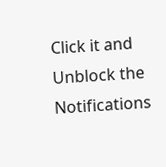Click it and Unblock the Notifications